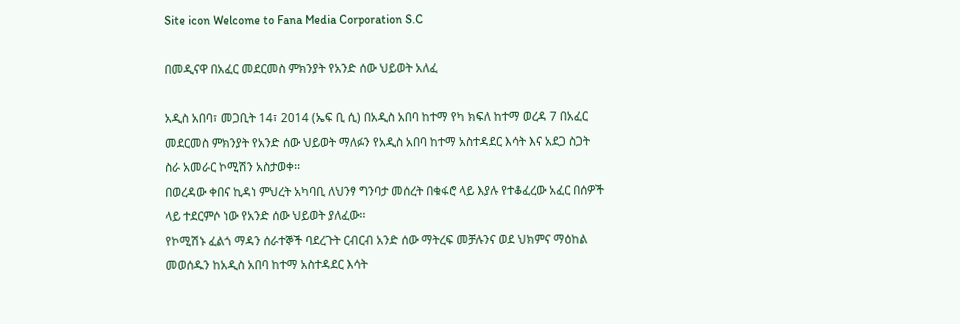Site icon Welcome to Fana Media Corporation S.C

በመዲናዋ በአፈር መደርመስ ምክንያት የአንድ ሰው ህይወት አለፈ

አዲስ አበባ፣ መጋቢት 14፣ 2014 (ኤፍ ቢ ሲ) በአዲስ አበባ ከተማ የካ ክፍለ ከተማ ወረዳ 7 በአፈር መደርመስ ምክንያት የአንድ ሰው ህይወት ማለፉን የአዲስ አበባ ከተማ አስተዳደር እሳት እና አደጋ ስጋት ስራ አመራር ኮሚሽን አስታወቀ፡፡
በወረዳው ቀበና ኪዳነ ምህረት አካባቢ ለህንፃ ግንባታ መሰረት በቁፋሮ ላይ እያሉ የተቆፈረው አፈር በሰዎች ላይ ተደርምሶ ነው የአንድ ሰው ህይወት ያለፈው፡፡
የኮሚሽኑ ፈልጎ ማዳን ሰራተኞች ባደረጉት ርብርብ አንድ ሰው ማትረፍ መቻሉንና ወደ ህክምና ማዕከል መወሰዱን ከአዲስ አበባ ከተማ አስተዳደር እሳት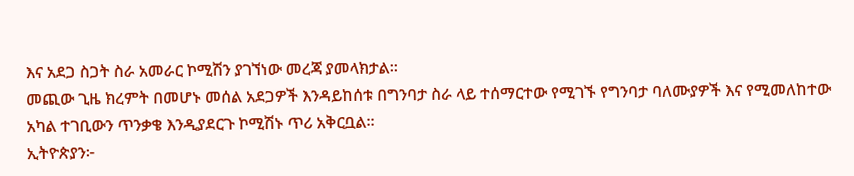እና አደጋ ስጋት ስራ አመራር ኮሚሽን ያገኘነው መረጃ ያመላክታል፡፡
መጪው ጊዜ ክረምት በመሆኑ መሰል አደጋዎች እንዳይከሰቱ በግንባታ ስራ ላይ ተሰማርተው የሚገኙ የግንባታ ባለሙያዎች እና የሚመለከተው አካል ተገቢውን ጥንቃቄ እንዲያደርጉ ኮሚሽኑ ጥሪ አቅርቧል።
ኢትዮጵያን፦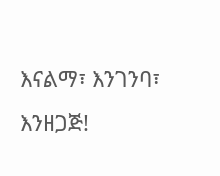እናልማ፣ እንገንባ፣ እንዘጋጅ!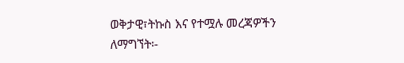ወቅታዊ፣ትኩስ እና የተሟሉ መረጃዎችን ለማግኘት፡-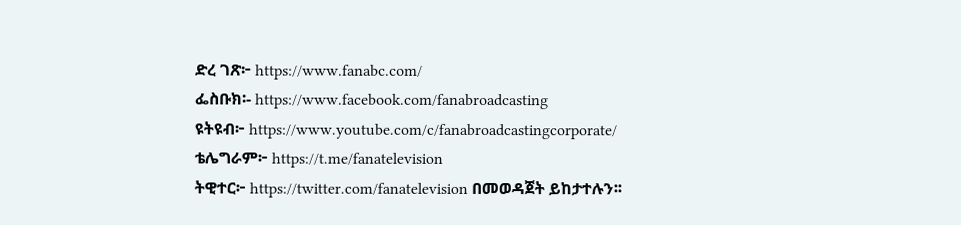ድረ ገጽ፦ https://www.fanabc.com/
ፌስቡክ፡- https://www.facebook.com/fanabroadcasting
ዩትዩብ፦ https://www.youtube.com/c/fanabroadcastingcorporate/
ቴሌግራም፦ https://t.me/fanatelevision
ትዊተር፦ https://twitter.com/fanatelevision በመወዳጀት ይከታተሉን፡፡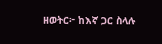ዘወትር፦ ከእኛ ጋር ስላሉ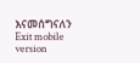እናመሰግናለን
Exit mobile version